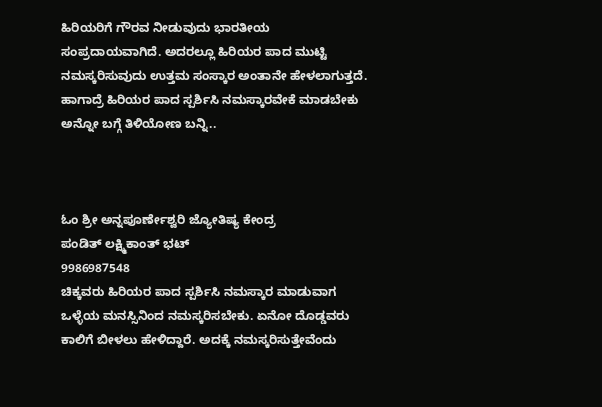ಹಿರಿಯರಿಗೆ ಗೌರವ ನೀಡುವುದು ಭಾರತೀಯ ಸಂಪ್ರದಾಯವಾಗಿದೆ. ಅದರಲ್ಲೂ ಹಿರಿಯರ ಪಾದ ಮುಟ್ಟಿ ನಮಸ್ಕರಿಸುವುದು ಉತ್ತಮ ಸಂಸ್ಕಾರ ಅಂತಾನೇ ಹೇಳಲಾಗುತ್ತದೆ. ಹಾಗಾದ್ರೆ ಹಿರಿಯರ ಪಾದ ಸ್ಪರ್ಶಿಸಿ ನಮಸ್ಕಾರವೇಕೆ ಮಾಡಬೇಕು ಅನ್ನೋ ಬಗ್ಗೆ ತಿಳಿಯೋಣ ಬನ್ನಿ..



ಓಂ ಶ್ರೀ ಅನ್ನಪೂರ್ಣೇಶ್ವರಿ ಜ್ಯೋತಿಷ್ಯ ಕೇಂದ್ರ
ಪಂಡಿತ್ ಲಕ್ಷ್ಮಿಕಾಂತ್ ಭಟ್
9986987548
ಚಿಕ್ಕವರು ಹಿರಿಯರ ಪಾದ ಸ್ಪರ್ಶಿಸಿ ನಮಸ್ಕಾರ ಮಾಡುವಾಗ ಒಳ್ಳೆಯ ಮನಸ್ಸಿನಿಂದ ನಮಸ್ಕರಿಸಬೇಕು. ಏನೋ ದೊಡ್ಡವರು ಕಾಲಿಗೆ ಬೀಳಲು ಹೇಳಿದ್ದಾರೆ. ಅದಕ್ಕೆ ನಮಸ್ಕರಿಸುತ್ತೇವೆಂದು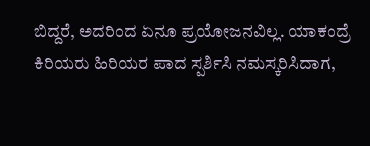ಬಿದ್ದರೆ, ಅದರಿಂದ ಏನೂ ಪ್ರಯೋಜನವಿಲ್ಲ. ಯಾಕಂದ್ರೆ ಕಿರಿಯರು ಹಿರಿಯರ ಪಾದ ಸ್ಪರ್ಶಿಸಿ ನಮಸ್ಕರಿಸಿದಾಗ,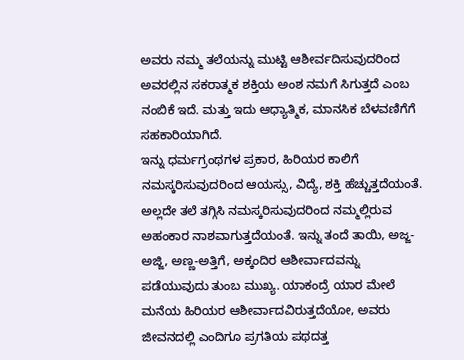ಅವರು ನಮ್ಮ ತಲೆಯನ್ನು ಮುಟ್ಟಿ ಆಶೀರ್ವದಿಸುವುದರಿಂದ ಅವರಲ್ಲಿನ ಸಕರಾತ್ಮಕ ಶಕ್ತಿಯ ಅಂಶ ನಮಗೆ ಸಿಗುತ್ತದೆ ಎಂಬ ನಂಬಿಕೆ ಇದೆ. ಮತ್ತು ಇದು ಆಧ್ಯಾತ್ಮಿಕ, ಮಾನಸಿಕ ಬೆಳವಣಿಗೆಗೆ ಸಹಕಾರಿಯಾಗಿದೆ.
ಇನ್ನು ಧರ್ಮಗ್ರಂಥಗಳ ಪ್ರಕಾರ, ಹಿರಿಯರ ಕಾಲಿಗೆ ನಮಸ್ಕರಿಸುವುದರಿಂದ ಆಯಸ್ಸು, ವಿದ್ಯೆ, ಶಕ್ತಿ ಹೆಚ್ಚುತ್ತದೆಯಂತೆ. ಅಲ್ಲದೇ ತಲೆ ತಗ್ಗಿಸಿ ನಮಸ್ಕರಿಸುವುದರಿಂದ ನಮ್ಮಲ್ಲಿರುವ ಅಹಂಕಾರ ನಾಶವಾಗುತ್ತದೆಯಂತೆ. ಇನ್ನು ತಂದೆ ತಾಯಿ, ಅಜ್ಜ-ಅಜ್ಜಿ, ಅಣ್ಣ-ಅತ್ತಿಗೆ, ಅಕ್ಕಂದಿರ ಆಶೀರ್ವಾದವನ್ನು ಪಡೆಯುವುದು ತುಂಬ ಮುಖ್ಯ. ಯಾಕಂದ್ರೆ ಯಾರ ಮೇಲೆ ಮನೆಯ ಹಿರಿಯರ ಆಶೀರ್ವಾದವಿರುತ್ತದೆಯೋ, ಅವರು ಜೀವನದಲ್ಲಿ ಎಂದಿಗೂ ಪ್ರಗತಿಯ ಪಥದತ್ತ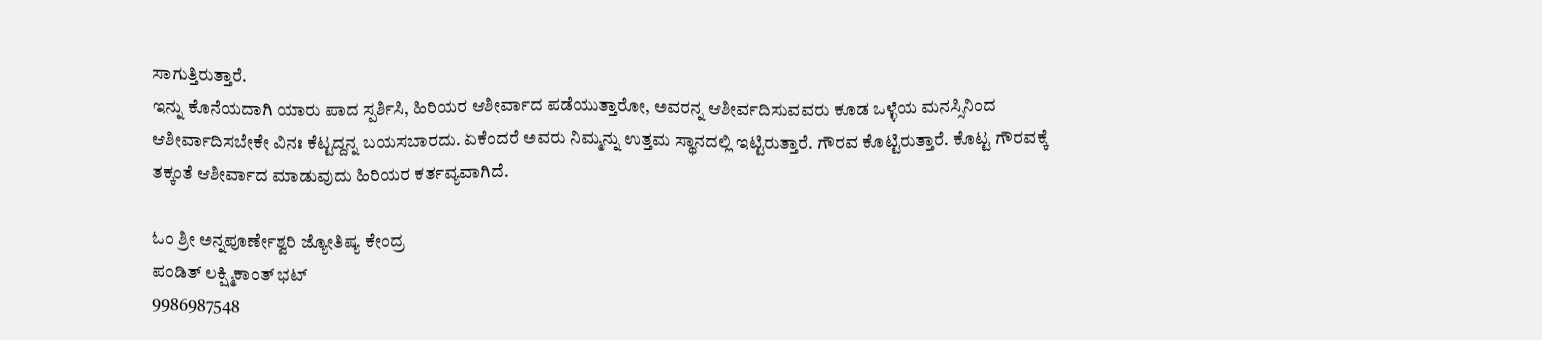ಸಾಗುತ್ತಿರುತ್ತಾರೆ.
ಇನ್ನು ಕೊನೆಯದಾಗಿ ಯಾರು ಪಾದ ಸ್ಪರ್ಶಿಸಿ, ಹಿರಿಯರ ಆಶೀರ್ವಾದ ಪಡೆಯುತ್ತಾರೋ, ಅವರನ್ನ ಆಶೀರ್ವದಿಸುವವರು ಕೂಡ ಒಳ್ಳೆಯ ಮನಸ್ಸಿನಿಂದ ಆಶೀರ್ವಾದಿಸಬೇಕೇ ವಿನಃ ಕೆಟ್ಟದ್ದನ್ನ ಬಯಸಬಾರದು. ಏಕೆಂದರೆ ಅವರು ನಿಮ್ಮನ್ನು ಉತ್ತಮ ಸ್ಥಾನದಲ್ಲಿ ಇಟ್ಟಿರುತ್ತಾರೆ. ಗೌರವ ಕೊಟ್ಟಿರುತ್ತಾರೆ. ಕೊಟ್ಟ ಗೌರವಕ್ಕೆ ತಕ್ಕಂತೆ ಆಶೀರ್ವಾದ ಮಾಡುವುದು ಹಿರಿಯರ ಕರ್ತವ್ಯವಾಗಿದೆ.

ಓಂ ಶ್ರೀ ಅನ್ನಪೂರ್ಣೇಶ್ವರಿ ಜ್ಯೋತಿಷ್ಯ ಕೇಂದ್ರ
ಪಂಡಿತ್ ಲಕ್ಷ್ಮಿಕಾಂತ್ ಭಟ್
9986987548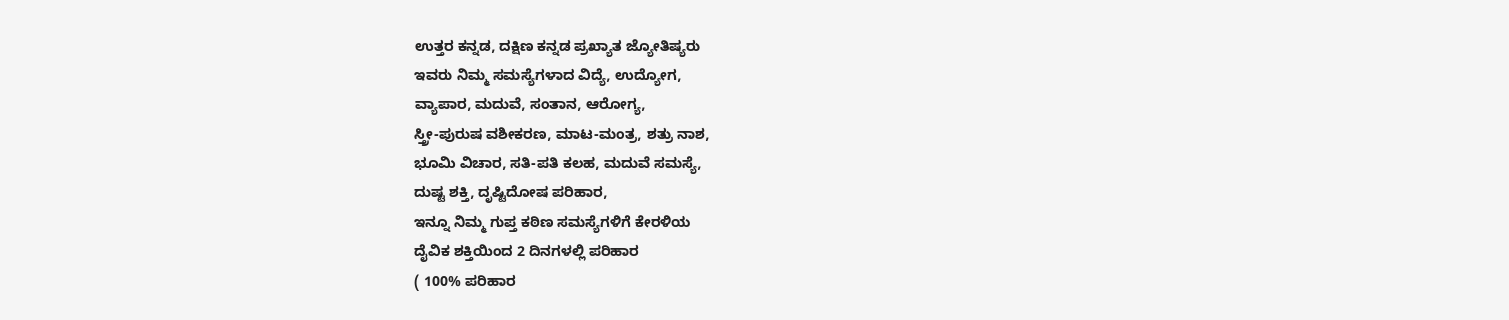ಉತ್ತರ ಕನ್ನಡ, ದಕ್ಷಿಣ ಕನ್ನಡ ಪ್ರಖ್ಯಾತ ಜ್ಯೋತಿಷ್ಯರು
ಇವರು ನಿಮ್ಮ ಸಮಸ್ಯೆಗಳಾದ ವಿದ್ಯೆ, ಉದ್ಯೋಗ,
ವ್ಯಾಪಾರ, ಮದುವೆ, ಸಂತಾನ, ಆರೋಗ್ಯ,
ಸ್ತ್ರೀ-ಪುರುಷ ವಶೀಕರಣ, ಮಾಟ-ಮಂತ್ರ, ಶತ್ರು ನಾಶ,
ಭೂಮಿ ವಿಚಾರ, ಸತಿ-ಪತಿ ಕಲಹ, ಮದುವೆ ಸಮಸ್ಯೆ,
ದುಷ್ಟ ಶಕ್ತಿ, ದೃಷ್ಟಿದೋಷ ಪರಿಹಾರ,
ಇನ್ನೂ ನಿಮ್ಮ ಗುಪ್ತ ಕಠಿಣ ಸಮಸ್ಯೆಗಳಿಗೆ ಕೇರಳಿಯ
ದೈವಿಕ ಶಕ್ತಿಯಿಂದ 2 ದಿನಗಳಲ್ಲಿ ಪರಿಹಾರ
( 100% ಪರಿಹಾರ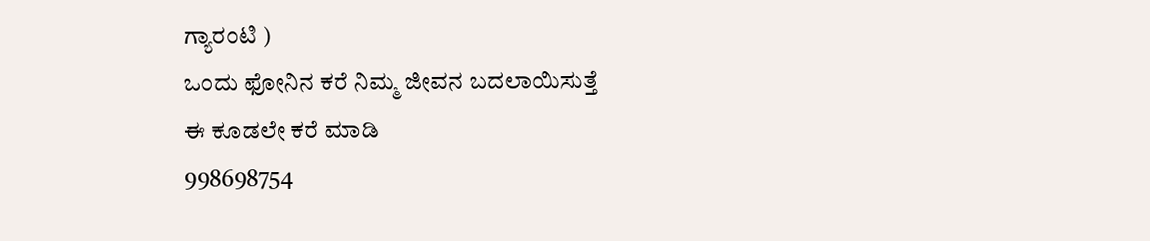ಗ್ಯಾರಂಟಿ )
ಒಂದು ಫೋನಿನ ಕರೆ ನಿಮ್ಮ ಜೀವನ ಬದಲಾಯಿಸುತ್ತೆ
ಈ ಕೂಡಲೇ ಕರೆ ಮಾಡಿ
998698754